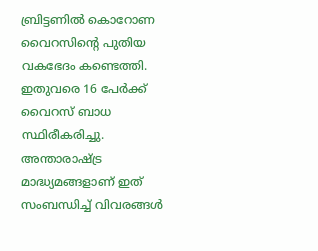ബ്രിട്ടണിൽ കൊറോണ വൈറസിന്റെ പുതിയ വകഭേദം കണ്ടെത്തി. ഇതുവരെ 16 പേർക്ക് വൈറസ് ബാധ സ്ഥിരീകരിച്ചു. അന്താരാഷ്ട്ര മാദ്ധ്യമങ്ങളാണ് ഇത് സംബന്ധിച്ച് വിവരങ്ങൾ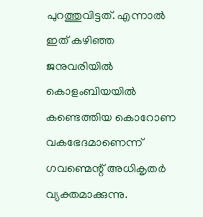പുറത്തുവിട്ടത്. എന്നാൽ ഇത് കഴിഞ്ഞ ജനുവരിയിൽ കൊളംബിയയിൽ കണ്ടെത്തിയ കൊറോണ വകഭേദമാണെന്ന് ഗവണ്മെന്റ് അധികൃതർ വ്യക്തമാക്കുന്നു.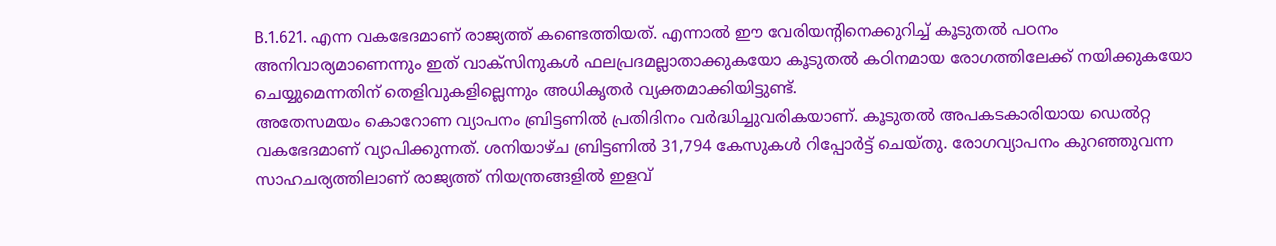B.1.621. എന്ന വകഭേദമാണ് രാജ്യത്ത് കണ്ടെത്തിയത്. എന്നാൽ ഈ വേരിയന്റിനെക്കുറിച്ച് കൂടുതൽ പഠനം അനിവാര്യമാണെന്നും ഇത് വാക്സിനുകൾ ഫലപ്രദമല്ലാതാക്കുകയോ കൂടുതൽ കഠിനമായ രോഗത്തിലേക്ക് നയിക്കുകയോ ചെയ്യുമെന്നതിന് തെളിവുകളില്ലെന്നും അധികൃതർ വ്യക്തമാക്കിയിട്ടുണ്ട്.
അതേസമയം കൊറോണ വ്യാപനം ബ്രിട്ടണിൽ പ്രതിദിനം വർദ്ധിച്ചുവരികയാണ്. കൂടുതൽ അപകടകാരിയായ ഡെൽറ്റ വകഭേദമാണ് വ്യാപിക്കുന്നത്. ശനിയാഴ്ച ബ്രിട്ടണിൽ 31,794 കേസുകൾ റിപ്പോർട്ട് ചെയ്തു. രോഗവ്യാപനം കുറഞ്ഞുവന്ന സാഹചര്യത്തിലാണ് രാജ്യത്ത് നിയന്ത്രങ്ങളിൽ ഇളവ്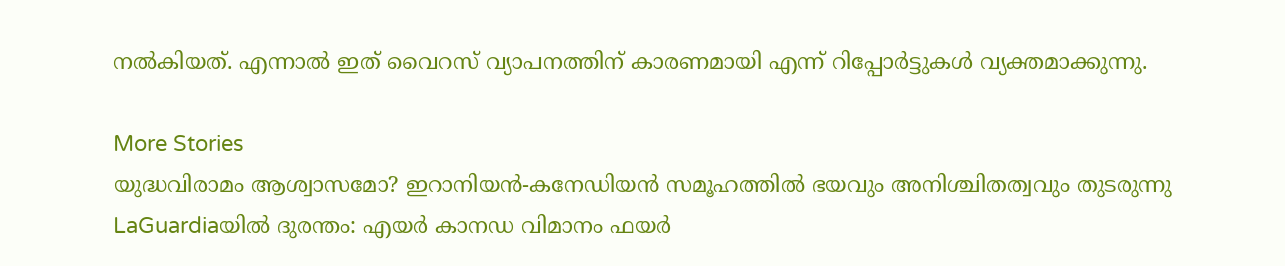നൽകിയത്. എന്നാൽ ഇത് വൈറസ് വ്യാപനത്തിന് കാരണമായി എന്ന് റിപ്പോർട്ടുകൾ വ്യക്തമാക്കുന്നു.

More Stories
യുദ്ധവിരാമം ആശ്വാസമോ? ഇറാനിയൻ-കനേഡിയൻ സമൂഹത്തിൽ ഭയവും അനിശ്ചിതത്വവും തുടരുന്നു
LaGuardiaയിൽ ദുരന്തം: എയർ കാനഡ വിമാനം ഫയർ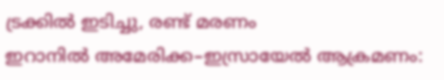ട്രക്കിൽ ഇടിച്ചു, രണ്ട് മരണം
ഇറാനിൽ അമേരിക്ക–ഇസ്രായേൽ ആക്രമണം: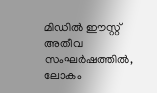മിഡിൽ ഈസ്റ്റ് അതീവ സംഘർഷത്തിൽ, ലോകം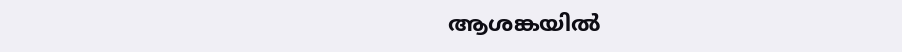ആശങ്കയിൽ